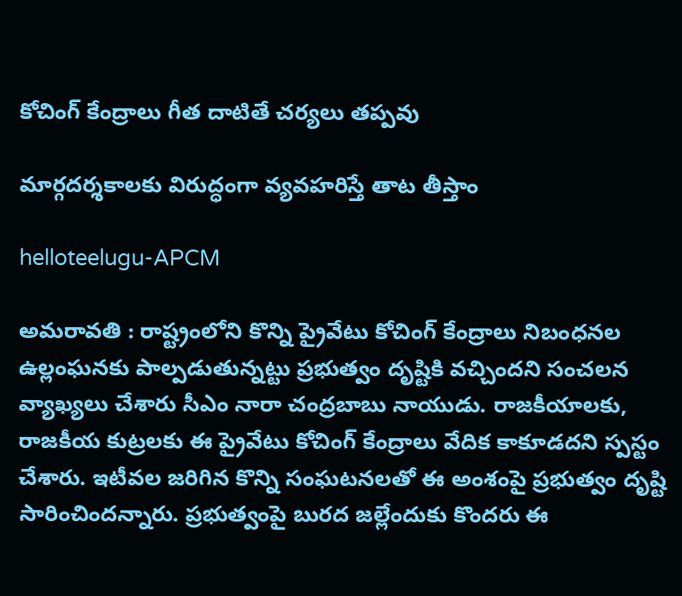కోచింగ్ కేంద్రాలు గీత దాటితే చ‌ర్య‌లు త‌ప్ప‌వు

మార్గదర్శకాలకు విరుద్ధంగా వ్యవహరిస్తే తాట తీస్తాం

helloteelugu-APCM

అమరావతి : రాష్ట్రంలోని కొన్ని ప్రైవేటు కోచింగ్ కేంద్రాలు నిబంధనల ఉల్లంఘనకు పాల్పడుతున్నట్టు ప్రభుత్వం దృష్టికి వచ్చిందని సంచ‌ల‌న వ్యాఖ్య‌లు చేశారు సీఎం నారా చంద్ర‌బాబు నాయుడు. రాజకీయాలకు, రాజకీయ కుట్రలకు ఈ ప్రైవేటు కోచింగ్ కేంద్రాలు వేదిక కాకూడదని స్ప‌స్టం చేశారు. ఇటీవల జరిగిన కొన్ని సంఘటనలతో ఈ అంశంపై ప్రభుత్వం దృష్టి సారించిందన్నారు. ప్రభుత్వంపై బురద జల్లేందుకు కొందరు ఈ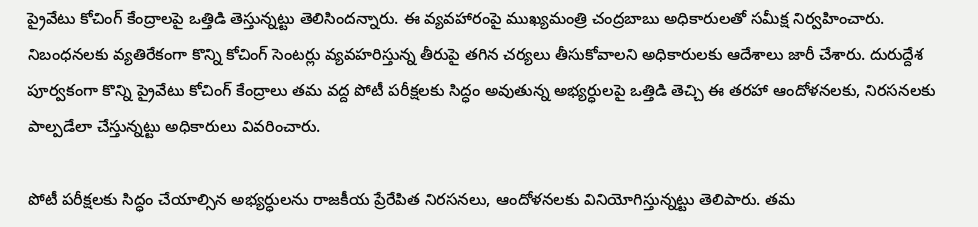ప్రైవేటు కోచింగ్ కేంద్రాలపై ఒత్తిడి తెస్తున్నట్టు తెలిసింద‌న్నారు. ఈ వ్యవహారంపై ముఖ్యమంత్రి చంద్రబాబు అధికారులతో సమీక్ష నిర్వహించారు. నిబంధనలకు వ్యతిరేకంగా కొన్ని కోచింగ్ సెంటర్లు వ్యవహరిస్తున్న తీరుపై తగిన చర్యలు తీసుకోవాలని అధికారులకు ఆదేశాలు జారీ చేశారు. దురుద్దేశ పూర్వకంగా కొన్ని ప్రైవేటు కోచింగ్ కేంద్రాలు తమ వద్ద పోటీ పరీక్షలకు సిద్ధం అవుతున్న అభ్యర్ధులపై ఒత్తిడి తెచ్చి ఈ తరహా ఆందోళనలకు, నిరసనలకు పాల్పడేలా చేస్తున్నట్టు అధికారులు వివరించారు.

పోటీ పరీక్షలకు సిద్ధం చేయాల్సిన అభ్యర్ధులను రాజకీయ ప్రేరేపిత నిరసనలు, ఆందోళనలకు వినియోగిస్తున్నట్టు తెలిపారు. తమ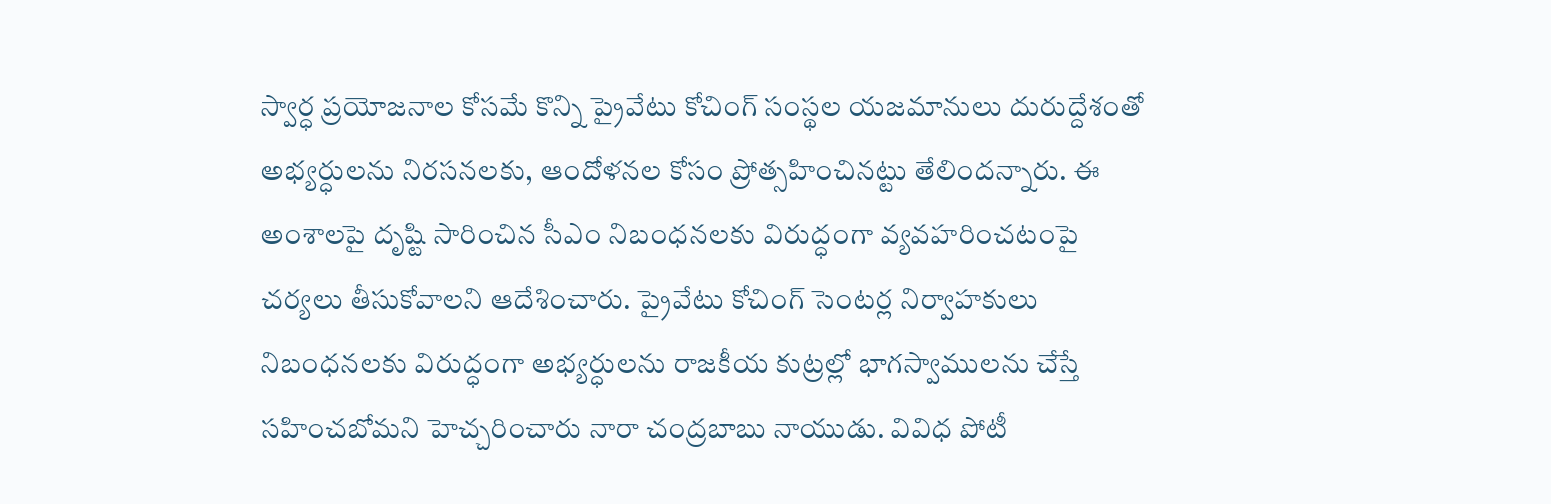స్వార్ధ ప్రయోజనాల కోసమే కొన్ని ప్రైవేటు కోచింగ్ సంస్థల యజమానులు దురుద్దేశంతో అభ్యర్ధులను నిరసనలకు, ఆందోళనల కోసం ప్రోత్సహించినట్టు తేలిందన్నారు. ఈ అంశాలపై దృష్టి సారించిన సీఎం నిబంధనలకు విరుద్ధంగా వ్యవహరించటంపై చర్యలు తీసుకోవాలని ఆదేశించారు. ప్రైవేటు కోచింగ్ సెంటర్ల నిర్వాహకులు నిబంధనలకు విరుద్ధంగా అభ్యర్ధులను రాజకీయ కుట్రల్లో భాగస్వాములను చేస్తే సహించబోమని హెచ్చ‌రించారు నారా చంద్ర‌బాబు నాయుడు. వివిధ పోటీ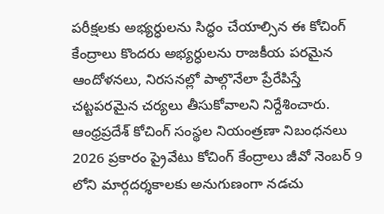పరీక్షలకు అభ్యర్ధులను సిద్ధం చేయాల్సిన ఈ కోచింగ్ కేంద్రాలు కొందరు అభ్యర్ధులను రాజకీయ పరమైన ఆందోళనలు, నిరసనల్లో పాల్గొనేలా ప్రేరేపిస్తే చట్టపరమైన చర్యలు తీసుకోవాలని నిర్దేశించారు. ఆంధ్రప్రదేశ్ కోచింగ్ సంస్థల నియంత్రణా నిబంధనలు 2026 ప్రకారం ప్రైవేటు కోచింగ్ కేంద్రాలు జీవో నెంబర్ 9 లోని మార్గదర్శకాలకు అనుగుణంగా నడచు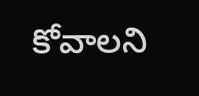కోవాలని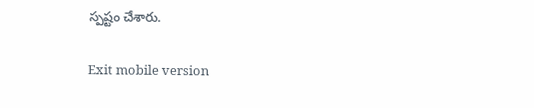స్ప‌ష్టం చేశారు.

Exit mobile version